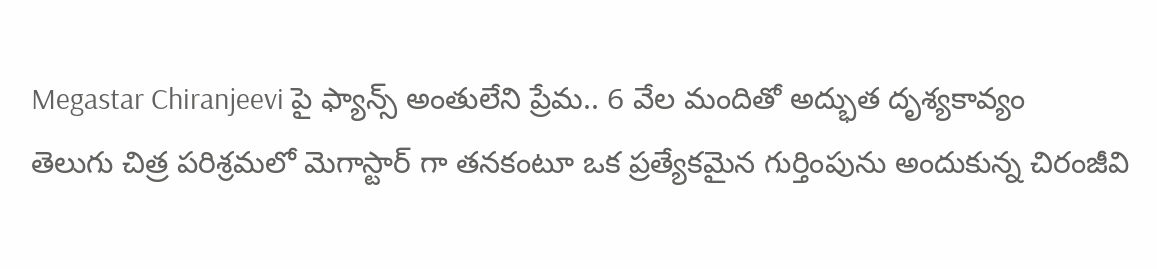Megastar Chiranjeevi పై ఫ్యాన్స్ అంతులేని ప్రేమ.. 6 వేల మందితో అద్భుత దృశ్యకావ్యం
తెలుగు చిత్ర పరిశ్రమలో మెగాస్టార్ గా తనకంటూ ఒక ప్రత్యేకమైన గుర్తింపును అందుకున్న చిరంజీవి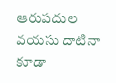ఆరుపదుల వయసు దాటినా కూడా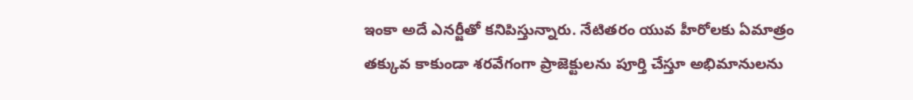ఇంకా అదే ఎనర్జీతో కనిపిస్తున్నారు. నేటితరం యువ హీరోలకు ఏమాత్రం తక్కువ కాకుండా శరవేగంగా ప్రాజెక్టులను పూర్తి చేస్తూ అభిమానులను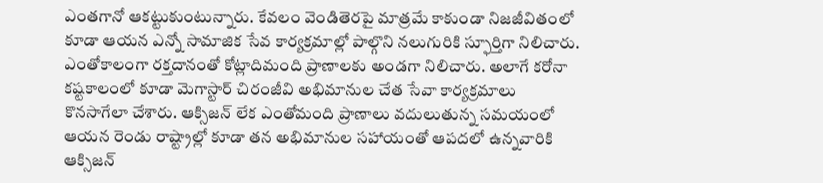ఎంతగానో ఆకట్టుకుంటున్నారు. కేవలం వెండితెరపై మాత్రమే కాకుండా నిజజీవితంలో కూడా ఆయన ఎన్నో సామాజిక సేవ కార్యక్రమాల్లో పాల్గొని నలుగురికి స్ఫూర్తిగా నిలిచారు.
ఎంతోకాలంగా రక్తదానంతో కోట్లాదిమంది ప్రాణాలకు అండగా నిలిచారు. అలాగే కరోనా కష్టకాలంలో కూడా మెగాస్టార్ చిరంజీవి అభిమానుల చేత సేవా కార్యక్రమాలు కొనసాగేలా చేశారు. ఆక్సిజన్ లేక ఎంతోమంది ప్రాణాలు వదులుతున్న సమయంలో ఆయన రెండు రాష్ట్రాల్లో కూడా తన అభిమానుల సహాయంతో ఆపదలో ఉన్నవారికి ఆక్సిజన్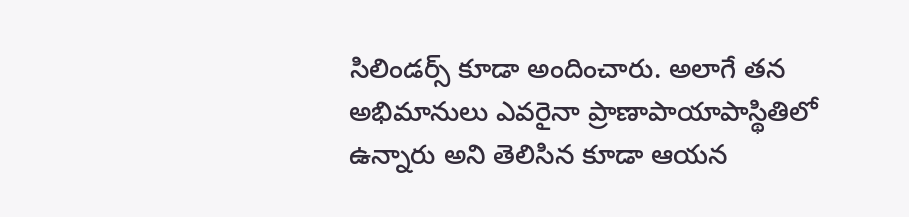సిలిండర్స్ కూడా అందించారు. అలాగే తన అభిమానులు ఎవరైనా ప్రాణాపాయాపాస్థితిలో ఉన్నారు అని తెలిసిన కూడా ఆయన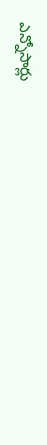ఎన్నోసార్లు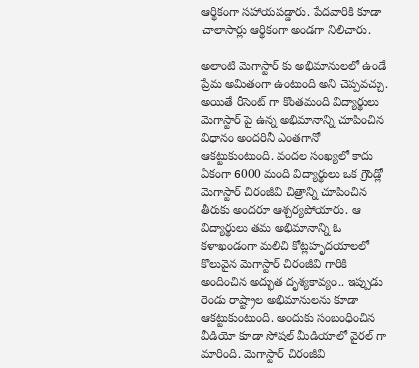ఆర్థికంగా సహాయపడ్డారు. పేదవారికి కూడా చాలాసార్లు ఆర్థికంగా అండగా నిలిచారు.

అలాంటి మెగాస్టార్ కు అభిమానులలో ఉండే ప్రేమ అమితంగా ఉంటుంది అని చెప్పవచ్చు. అయితే రీసెంట్ గా కొంతమంది విద్యార్థులు మెగాస్టార్ పై ఉన్న అభిమానాన్ని చూపించిన విధానం అందరినీ ఎంతగానో ఆకట్టుకుంటుంది. వందల సంఖ్యలో కాదు ఏకంగా 6000 మంది విద్యార్థులు ఒక గ్రౌండ్లో మెగాస్టార్ చిరంజీవి చిత్రాన్ని చూపించిన తీరుకు అందరూ ఆశ్చర్యపోయారు. ఆ విద్యార్థులు తమ అభిమానాన్ని ఓ కళాఖండంగా మలిచి కోట్లహృదయాలలో కొలువైన మెగాస్టార్ చిరంజీవి గారికి అందించిన అద్భుత దృశ్యకావ్యం.. ఇప్పుడు రెండు రాష్ట్రాల అభిమానులను కూడా ఆకట్టుకుంటుంది. అందుకు సంబంధించిన వీడియో కూడా సోషల్ మీడియాలో వైరల్ గా మారింది. మెగాస్టార్ చిరంజీవి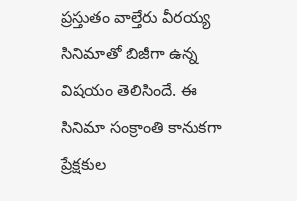ప్రస్తుతం వాల్తేరు వీరయ్య సినిమాతో బిజీగా ఉన్న విషయం తెలిసిందే. ఈ సినిమా సంక్రాంతి కానుకగా ప్రేక్షకుల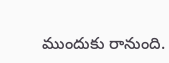ముందుకు రానుంది.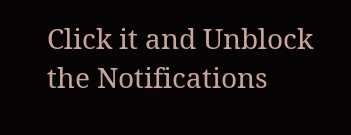Click it and Unblock the Notifications